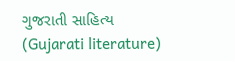ગુજરાતી સાહિત્ય (Gujarati literature)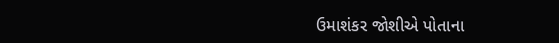ઉમાશંકર જોશીએ પોતાના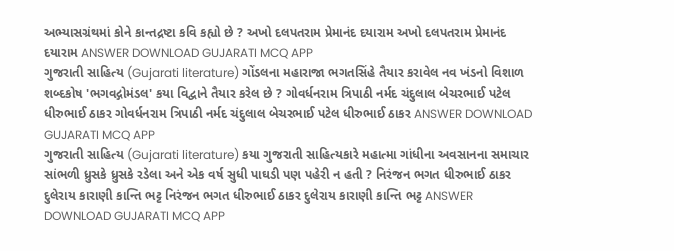અભ્યાસગ્રંથમાં કોને કાન્તદ્રષ્ટા કવિ કહ્યો છે ? અખો દલપતરામ પ્રેમાનંદ દયારામ અખો દલપતરામ પ્રેમાનંદ દયારામ ANSWER DOWNLOAD GUJARATI MCQ APP
ગુજરાતી સાહિત્ય (Gujarati literature) ગોંડલના મહારાજા ભગતસિંહે તૈયાર કરાવેલ નવ ખંડનો વિશાળ શબ્દકોષ 'ભગવદ્ગોમંડલ' કયા વિદ્વાને તૈયાર કરેલ છે ? ગોવર્ધનરામ ત્રિપાઠી નર્મદ ચંદુલાલ બેચરભાઈ પટેલ ધીરુભાઈ ઠાકર ગોવર્ધનરામ ત્રિપાઠી નર્મદ ચંદુલાલ બેચરભાઈ પટેલ ધીરુભાઈ ઠાકર ANSWER DOWNLOAD GUJARATI MCQ APP
ગુજરાતી સાહિત્ય (Gujarati literature) કયા ગુજરાતી સાહિત્યકારે મહાત્મા ગાંધીના અવસાનના સમાચાર સાંભળી ધ્રુસકે ધ્રુસકે રડેલા અને એક વર્ષ સુધી પાઘડી પણ પહેરી ન હતી ? નિરંજન ભગત ધીરુભાઈ ઠાકર દુલેરાય કારાણી કાન્તિ ભટ્ટ નિરંજન ભગત ધીરુભાઈ ઠાકર દુલેરાય કારાણી કાન્તિ ભટ્ટ ANSWER DOWNLOAD GUJARATI MCQ APP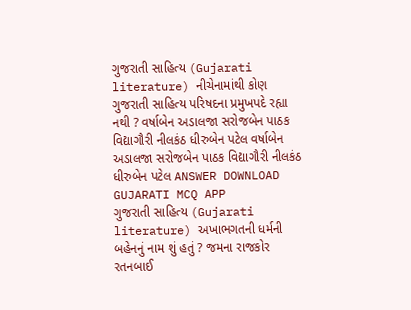ગુજરાતી સાહિત્ય (Gujarati literature) નીચેનામાંથી કોણ ગુજરાતી સાહિત્ય પરિષદના પ્રમુખપદે રહ્યા નથી ? વર્ષાબેન અડાલજા સરોજબેન પાઠક વિદ્યાગૌરી નીલકંઠ ધીરુબેન પટેલ વર્ષાબેન અડાલજા સરોજબેન પાઠક વિદ્યાગૌરી નીલકંઠ ધીરુબેન પટેલ ANSWER DOWNLOAD GUJARATI MCQ APP
ગુજરાતી સાહિત્ય (Gujarati literature) અખાભગતની ધર્મની બહેનનું નામ શું હતું ? જમના રાજકોર રતનબાઈ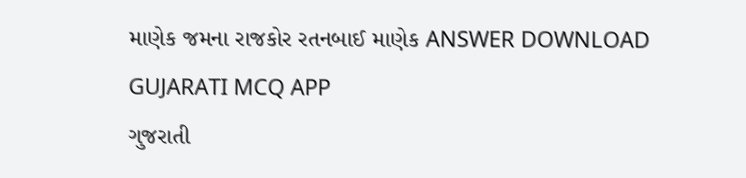માણેક જમના રાજકોર રતનબાઈ માણેક ANSWER DOWNLOAD GUJARATI MCQ APP
ગુજરાતી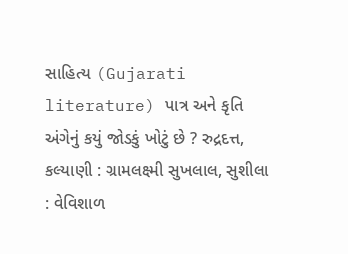સાહિત્ય (Gujarati literature) પાત્ર અને કૃતિ અંગેનું કયું જોડકું ખોટું છે ? રુદ્રદત્ત, કલ્યાણી : ગ્રામલક્ષ્મી સુખલાલ, સુશીલા : વેવિશાળ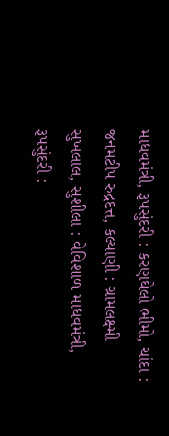માધવમંત્રી, રૂપસુંદરી : કરણઘેલો ભીમો, ચાંદા : જનમટીપ રુદ્રદત્ત, કલ્યાણી : ગ્રામલક્ષ્મી સુખલાલ, સુશીલા : વેવિશાળ માધવમંત્રી, રૂપસુંદરી :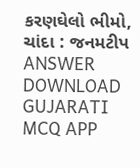કરણઘેલો ભીમો, ચાંદા : જનમટીપ ANSWER DOWNLOAD GUJARATI MCQ APP